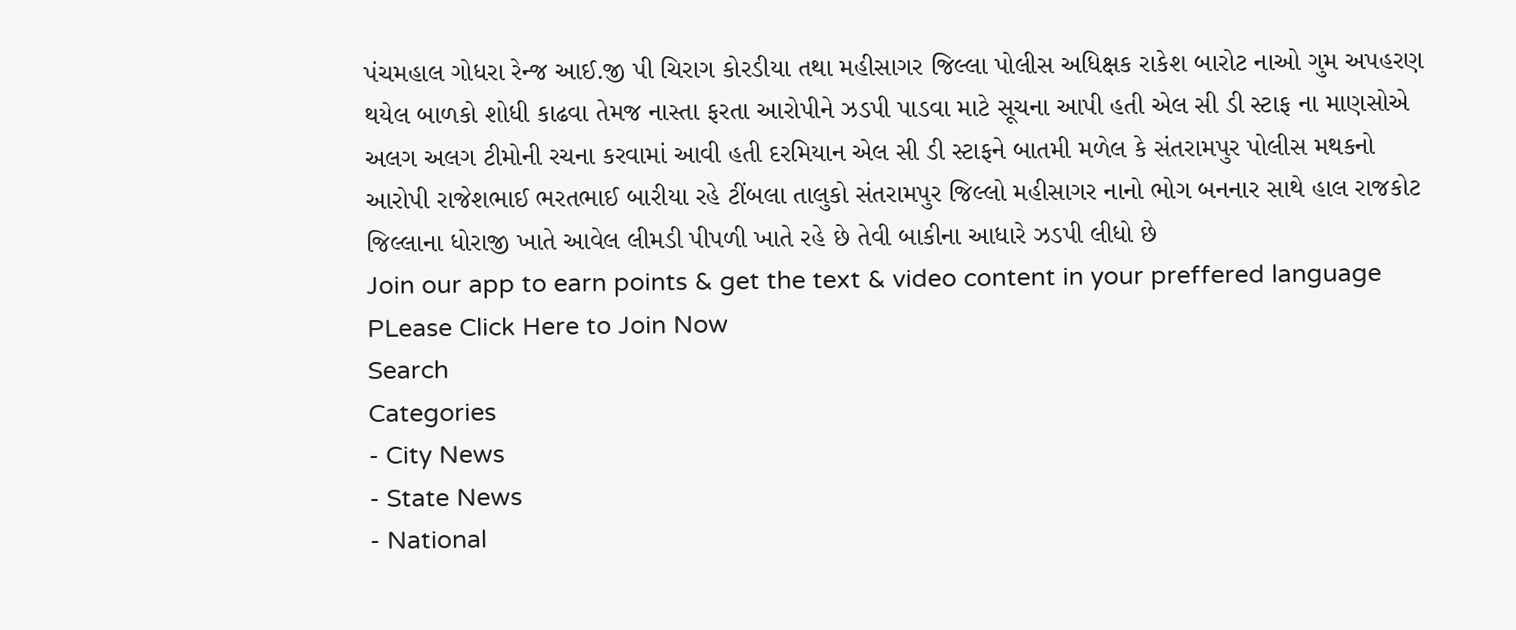પંચમહાલ ગોધરા રેન્જ આઈ.જી પી ચિરાગ કોરડીયા તથા મહીસાગર જિલ્લા પોલીસ અધિક્ષક રાકેશ બારોટ નાઓ ગુમ અપહરણ થયેલ બાળકો શોધી કાઢવા તેમજ નાસ્તા ફરતા આરોપીને ઝડપી પાડવા માટે સૂચના આપી હતી એલ સી ડી સ્ટાફ ના માણસોએ અલગ અલગ ટીમોની રચના કરવામાં આવી હતી દરમિયાન એલ સી ડી સ્ટાફને બાતમી મળેલ કે સંતરામપુર પોલીસ મથકનો આરોપી રાજેશભાઈ ભરતભાઈ બારીયા રહે ટીંબલા તાલુકો સંતરામપુર જિલ્લો મહીસાગર નાનો ભોગ બનનાર સાથે હાલ રાજકોટ જિલ્લાના ધોરાજી ખાતે આવેલ લીમડી પીપળી ખાતે રહે છે તેવી બાકીના આધારે ઝડપી લીધો છે
Join our app to earn points & get the text & video content in your preffered language
PLease Click Here to Join Now
Search
Categories
- City News
- State News
- National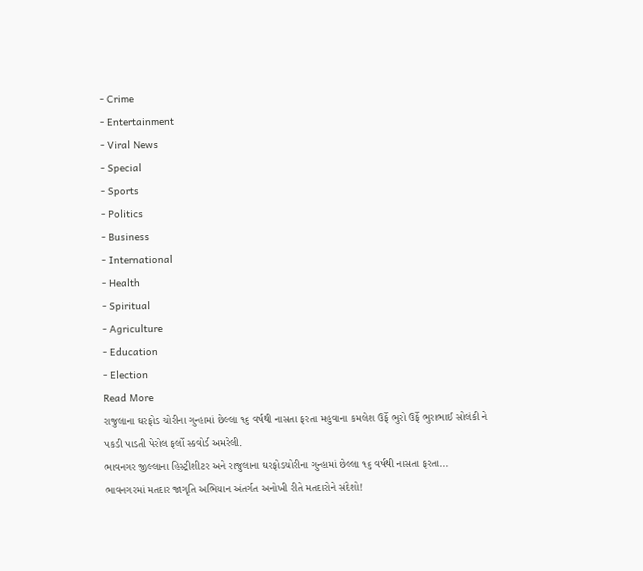- Crime
- Entertainment
- Viral News
- Special
- Sports
- Politics
- Business
- International
- Health
- Spiritual
- Agriculture
- Education
- Election
Read More
રાજુલાના ઘરફોડ ચોરીના ગુન્હામાં છેલ્લા ૧૬ વર્ષથી નાસતા ફરતા મહુવાના કમલેશ ઉર્ફે ભુરો ઉર્ફે ભુરાભાઈ સોલંકી ને પકડી પાડતી પેરોલ ફર્લો સ્કવોર્ડ અમરેલી.
ભાવનગર જીલ્લાના હિસ્ટ્રીશીટર અને રાજુલાના ઘરફોડચોરીના ગુન્હામાં છેલ્લા ૧૬ વર્ષથી નાસતા ફરતા...
ભાવનગરમાં મતદાર જાગૃતિ અભિયાન અંતર્ગત અનોખી રીતે મતદારોને સંદેશો!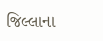જિલ્લાના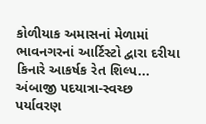કોળીયાક અમાસનાં મેળામાં ભાવનગરનાં આર્ટિસ્ટો દ્વારા દરીયા કિનારે આકર્ષક રેત શિલ્પ...
અંબાજી પદયાત્રા-સ્વચ્છ પર્યાવરણ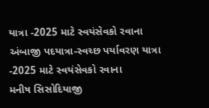યાત્રા -2025 માટે સ્વયંસેવકો રવાના
અંબાજી પદયાત્રા-સ્વચ્છ પર્યાવરણ યાત્રા -2025 માટે સ્વયંસેવકો રવાના
મનીષ સિસોદિયાજી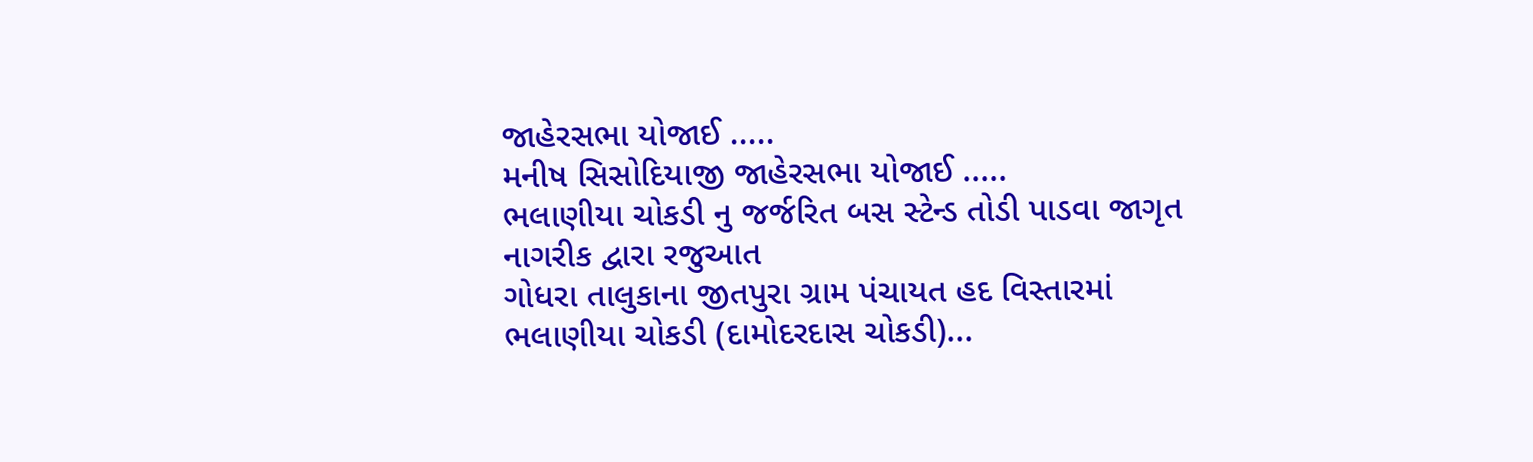જાહેરસભા યોજાઈ .....
મનીષ સિસોદિયાજી જાહેરસભા યોજાઈ .....
ભલાણીયા ચોકડી નુ જર્જરિત બસ સ્ટેન્ડ તોડી પાડવા જાગૃત નાગરીક દ્વારા રજુઆત
ગોધરા તાલુકાના જીતપુરા ગ્રામ પંચાયત હદ વિસ્તારમાં ભલાણીયા ચોકડી (દામોદરદાસ ચોકડી)...